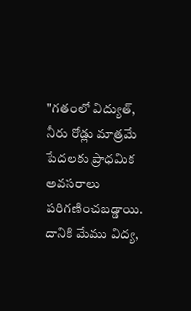"గతంలో విద్యుత్, నీరు రోడ్లు మాత్రమే పేదలకు ప్రాధమిక అవసరాలు పరిగణించబడ్డాయి. దానికి మేము విద్య,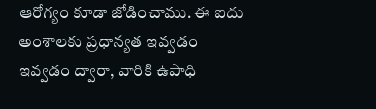ఆరోగ్యం కూడా జోడించాము. ఈ ఐదు అంశాలకు ప్రధాన్యత ఇవ్వడం ఇవ్వడం ద్వారా, వారికి ఉపాధి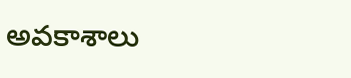అవకాశాలు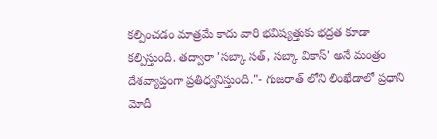కల్పించడం మాత్రమే కాదు వారి భవిష్యత్తుకు భద్రత కూడా కల్పిస్తుంది. తద్వారా 'సబ్కా సత్, సబ్కా వికాస్' అనే మంత్రం దేశవ్యాప్తంగా ప్రతిధ్వనిస్తుంది."- గుజరాత్ లోని లింఖేడాలో ప్రధాని మోదీ